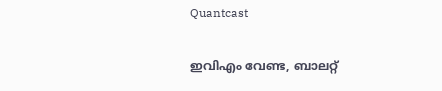Quantcast

ഇവിഎം വേണ്ട, ബാലറ്റ്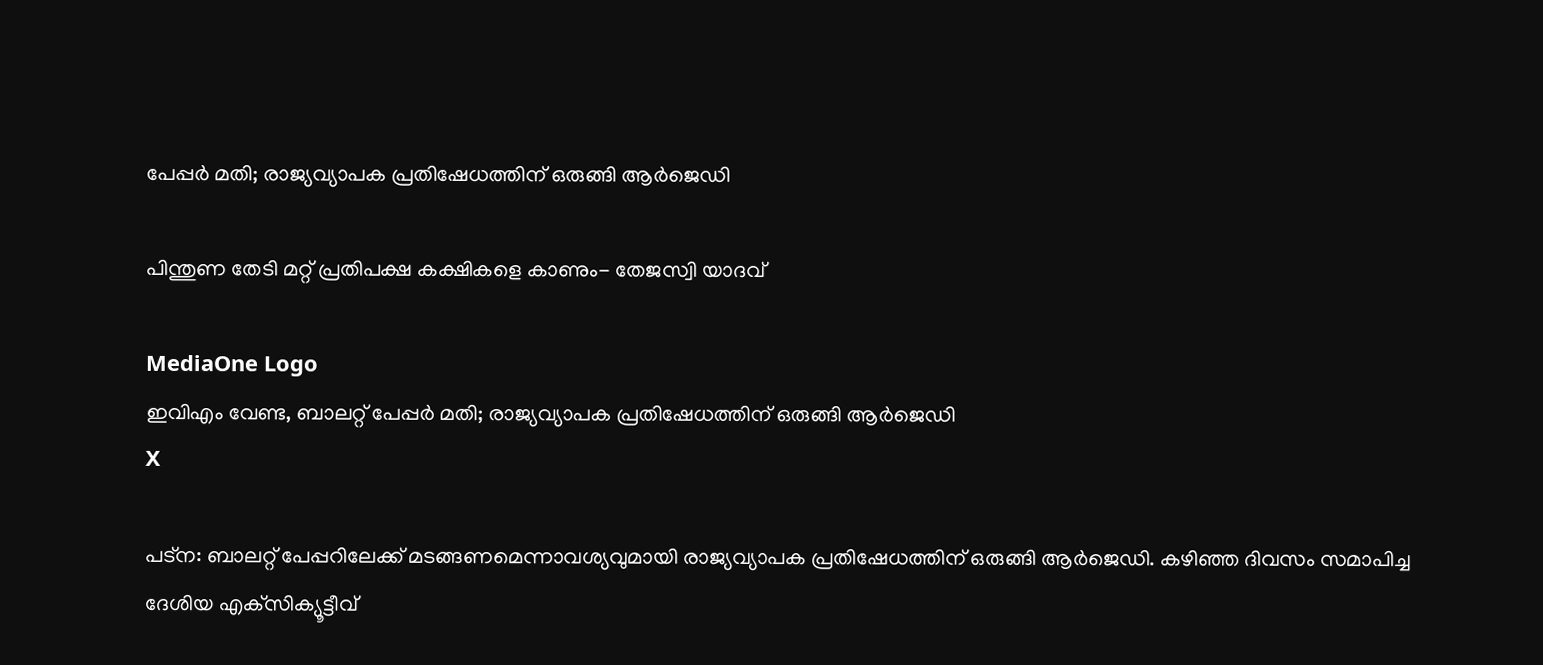പേപ്പർ മതി; രാജ്യവ്യാപക പ്രതിഷേധത്തിന് ഒരുങ്ങി ആർജെഡി

പിന്തുണ തേടി മറ്റ് പ്രതിപക്ഷ കക്ഷികളെ കാണും- തേജസ്വി യാദവ്

MediaOne Logo
ഇവിഎം വേണ്ട, ബാലറ്റ് പേപ്പർ മതി; രാജ്യവ്യാപക പ്രതിഷേധത്തിന് ഒരുങ്ങി ആർജെഡി
X

പട്‌ന: ബാലറ്റ് പേപ്പറിലേക്ക് മടങ്ങണമെന്നാവശ്യവുമായി രാജ്യവ്യാപക പ്രതിഷേധത്തിന് ഒരുങ്ങി ആർജെഡി. കഴിഞ്ഞ ദിവസം സമാപിച്ച ദേശിയ എക്‌സിക്യൂട്ടീവ്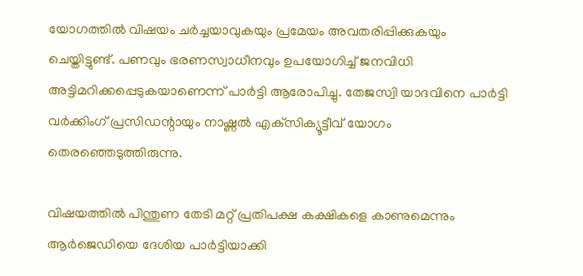യോഗത്തിൽ വിഷയം ചർച്ചയാവുകയും പ്രമേയം അവതരിപ്പിക്കുകയും ചെയ്തിട്ടുണ്ട്. പണവും ഭരണസ്വാധീനവും ഉപയോഗിച്ച് ജനവിധി അട്ടിമറിക്കപ്പെടുകയാണെന്ന് പാർട്ടി ആരോപിച്ചു. തേജസ്വി യാദവിനെ പാർട്ടി വർക്കിംഗ് പ്രസിഡന്റായും നാഷ്ണൽ എക്‌സിക്യൂട്ടീവ് യോഗം തെരഞ്ഞെടുത്തിരുന്നു.

വിഷയത്തിൽ പിന്തുണ തേടി മറ്റ് പ്രതിപക്ഷ കക്ഷികളെ കാണുമെന്നും ആർജെഡിയെ ദേശിയ പാർട്ടിയാക്കി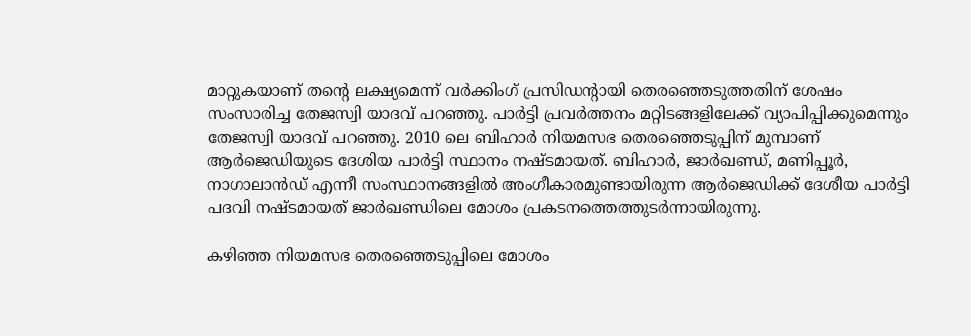മാറ്റുകയാണ് തന്റെ ലക്ഷ്യമെന്ന് വർക്കിംഗ് പ്രസിഡന്റായി തെരഞ്ഞെടുത്തതിന് ശേഷം സംസാരിച്ച തേജസ്വി യാദവ് പറഞ്ഞു. പാർട്ടി പ്രവർത്തനം മറ്റിടങ്ങളിലേക്ക് വ്യാപിപ്പിക്കുമെന്നും തേജസ്വി യാദവ് പറഞ്ഞു. 2010 ലെ ബിഹാർ നിയമസഭ തെരഞ്ഞെടുപ്പിന് മുമ്പാണ് ആർജെഡിയുടെ ദേശിയ പാർട്ടി സ്ഥാനം നഷ്ടമായത്. ബിഹാർ, ജാർഖണ്ഡ്, മണിപ്പൂർ, നാഗാലാൻഡ് എന്നീ സംസ്ഥാനങ്ങളിൽ അംഗീകാരമുണ്ടായിരുന്ന ആർജെഡിക്ക് ദേശീയ പാർട്ടി പദവി നഷ്ടമായത് ജാർഖണ്ഡിലെ മോശം പ്രകടനത്തെത്തുടർന്നായിരുന്നു.

കഴിഞ്ഞ നിയമസഭ തെരഞ്ഞെടുപ്പിലെ മോശം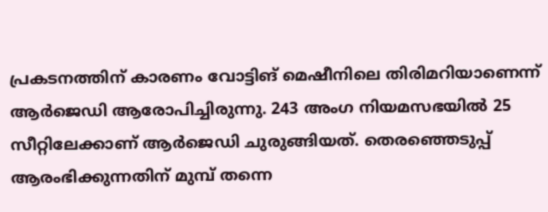പ്രകടനത്തിന് കാരണം വോട്ടിങ് മെഷീനിലെ തിരിമറിയാണെന്ന് ആർജെഡി ആരോപിച്ചിരുന്നു. 243 അംഗ നിയമസഭയിൽ 25 സീറ്റിലേക്കാണ് ആർജെഡി ചുരുങ്ങിയത്. തെരഞ്ഞെടുപ്പ് ആരംഭിക്കുന്നതിന് മുമ്പ് തന്നെ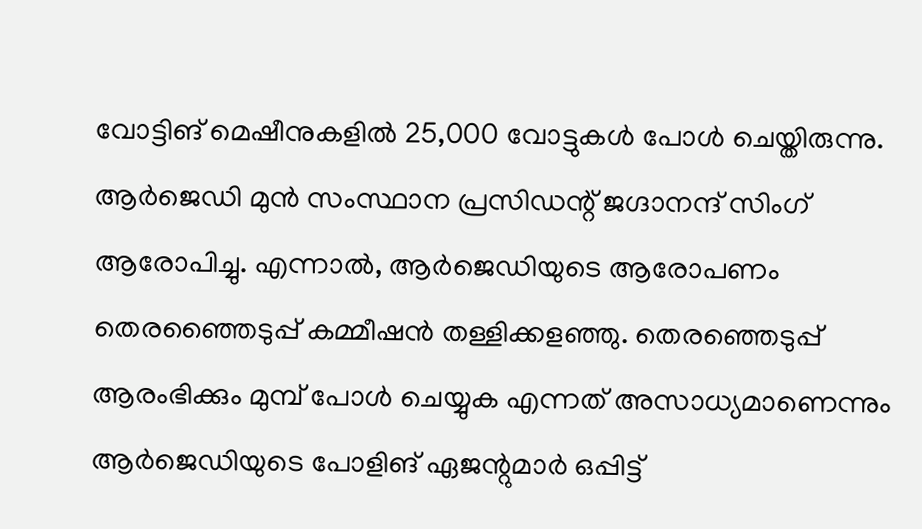വോട്ടിങ് മെഷീനുകളിൽ 25,000 വോട്ടുകൾ പോൾ ചെയ്തിരുന്നു. ആർജെഡി മുൻ സംസ്ഥാന പ്രസിഡന്റ് ജഗ്ദാനന്ദ് സിംഗ് ആരോപിച്ചു. എന്നാൽ, ആർജെഡിയുടെ ആരോപണം തെരഞ്ഞൈടുപ്പ് കമ്മീഷൻ തള്ളിക്കളഞ്ഞു. തെരഞ്ഞെടുപ്പ് ആരംഭിക്കും മുമ്പ് പോൾ ചെയ്യുക എന്നത് അസാധ്യമാണെന്നും ആർജെഡിയുടെ പോളിങ് ഏജന്റുമാർ ഒപ്പിട്ട്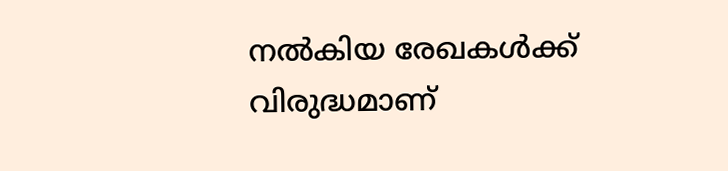നൽകിയ രേഖകൾക്ക് വിരുദ്ധമാണ്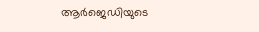ആർജെഡിയുടെ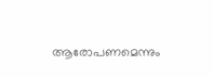ആരോപണമെന്നും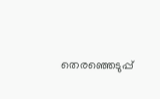തെരഞ്ഞെടുപ്പ്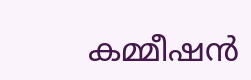കമ്മീഷൻ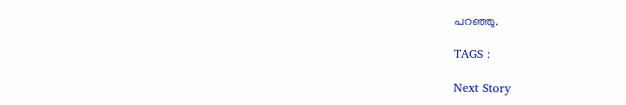പറഞ്ഞു.

TAGS :

Next Story